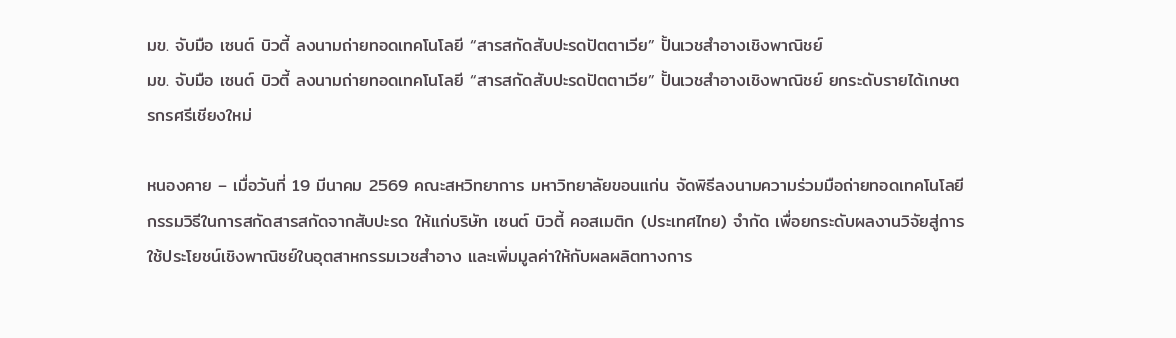มข. จับมือ เซนต์ บิวตี้ ลงนามถ่ายทอดเทคโนโลยี “สารสกัดสับปะรดปัตตาเวีย” ปั้นเวชสำอางเชิงพาณิชย์
มข. จับมือ เซนต์ บิวตี้ ลงนามถ่ายทอดเทคโนโลยี “สารสกัดสับปะรดปัตตาเวีย” ปั้นเวชสำอางเชิงพาณิชย์ ยกระดับรายได้เกษตรกรศรีเชียงใหม่

หนองคาย – เมื่อวันที่ 19 มีนาคม 2569 คณะสหวิทยาการ มหาวิทยาลัยขอนแก่น จัดพิธีลงนามความร่วมมือถ่ายทอดเทคโนโลยีกรรมวิธีในการสกัดสารสกัดจากสับปะรด ให้แก่บริษัท เซนต์ บิวตี้ คอสเมติก (ประเทศไทย) จำกัด เพื่อยกระดับผลงานวิจัยสู่การใช้ประโยชน์เชิงพาณิชย์ในอุตสาหกรรมเวชสำอาง และเพิ่มมูลค่าให้กับผลผลิตทางการ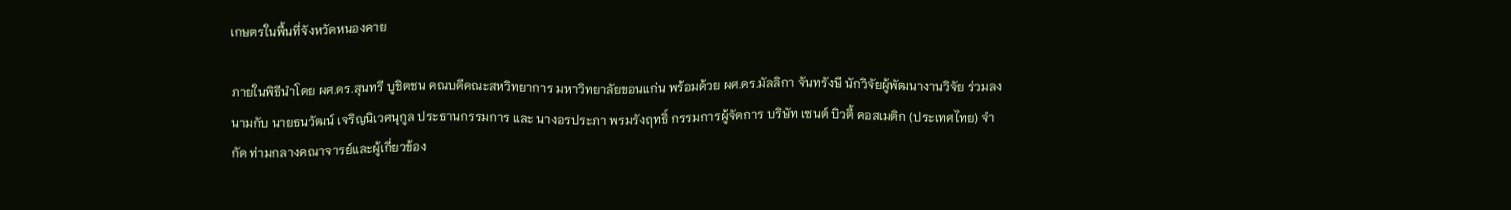เกษตรในพื้นที่จังหวัดหนองคาย

ภายในพิธีนำโดย ผศ.ดร.สุนทรี บูชิตชน คณบดีคณะสหวิทยาการ มหาวิทยาลัยขอนแก่น พร้อมด้วย ผศ.ดร.มัลลิกา จันทรังษี นักวิจัยผู้พัฒนางานวิจัย ร่วมลงนามกับ นายธนวัฒน์ เจริญนิเวศนุกูล ประธานกรรมการ และ นางอรประภา พรมรังฤทธิ์ กรรมการผู้จัดการ บริษัท เซนต์ บิวตี้ คอสเมติก (ประเทศไทย) จำกัด ท่ามกลางคณาจารย์และผู้เกี่ยวข้อง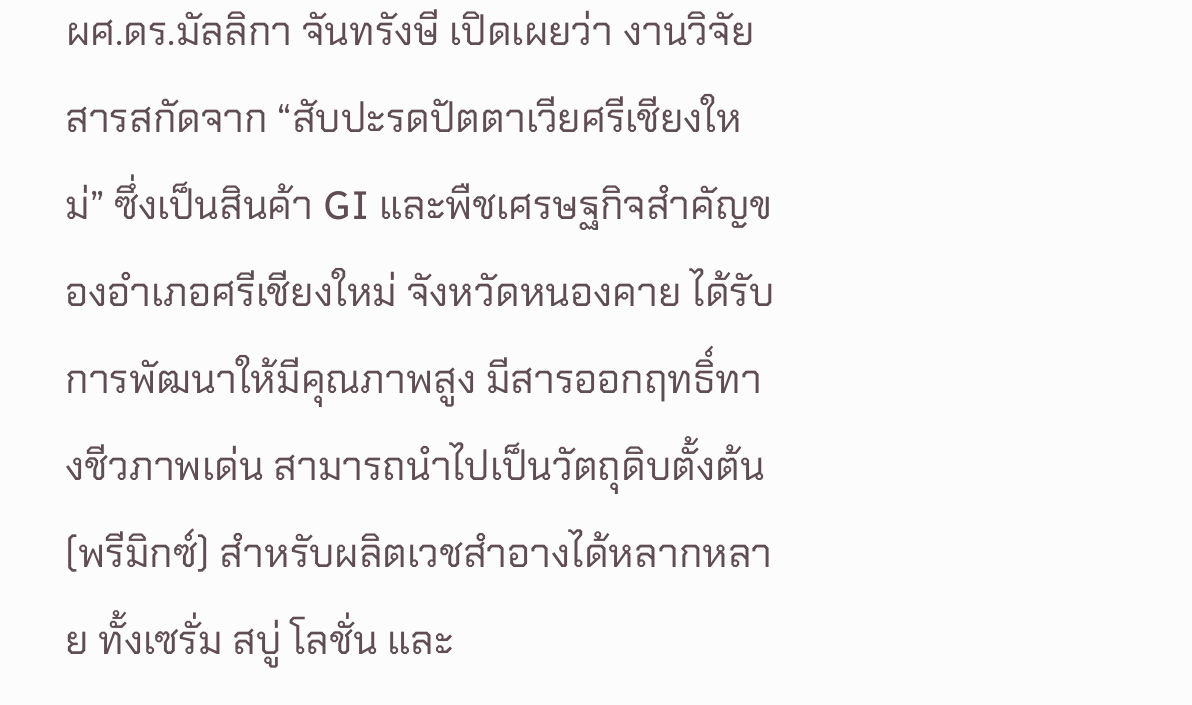ผศ.ดร.มัลลิกา จันทรังษี เปิดเผยว่า งานวิจัยสารสกัดจาก “สับปะรดปัตตาเวียศรีเชียงใหม่” ซึ่งเป็นสินค้า GI และพืชเศรษฐกิจสำคัญของอำเภอศรีเชียงใหม่ จังหวัดหนองคาย ได้รับการพัฒนาให้มีคุณภาพสูง มีสารออกฤทธิ์ทางชีวภาพเด่น สามารถนำไปเป็นวัตถุดิบตั้งต้น (พรีมิกซ์) สำหรับผลิตเวชสำอางได้หลากหลาย ทั้งเซรั่ม สบู่ โลชั่น และ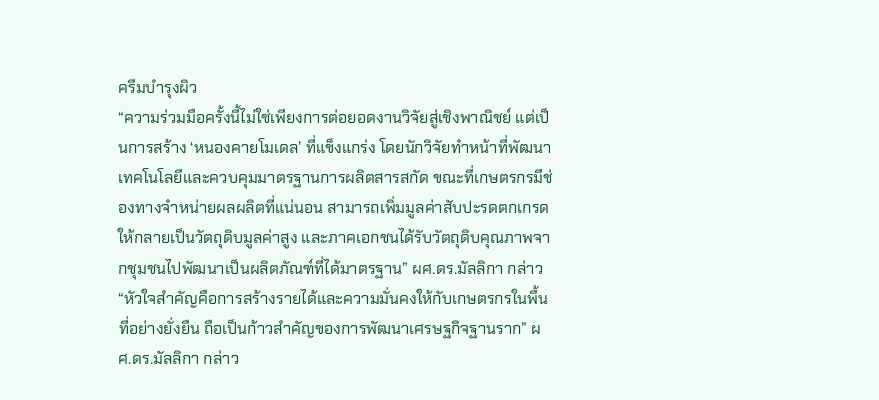ครีมบำรุงผิว
“ความร่วมมือครั้งนี้ไม่ใช่เพียงการต่อยอดงานวิจัยสู่เชิงพาณิชย์ แต่เป็นการสร้าง ‘หนองคายโมเดล’ ที่แข็งแกร่ง โดยนักวิจัยทำหน้าที่พัฒนาเทคโนโลยีและควบคุมมาตรฐานการผลิตสารสกัด ขณะที่เกษตรกรมีช่องทางจำหน่ายผลผลิตที่แน่นอน สามารถเพิ่มมูลค่าสับปะรดตกเกรดให้กลายเป็นวัตถุดิบมูลค่าสูง และภาคเอกชนได้รับวัตถุดิบคุณภาพจากชุมชนไปพัฒนาเป็นผลิตภัณฑ์ที่ได้มาตรฐาน” ผศ.ดร.มัลลิกา กล่าว
“หัวใจสำคัญคือการสร้างรายได้และความมั่นคงให้กับเกษตรกรในพื้นที่อย่างยั่งยืน ถือเป็นก้าวสำคัญของการพัฒนาเศรษฐกิจฐานราก” ผศ.ดร.มัลลิกา กล่าว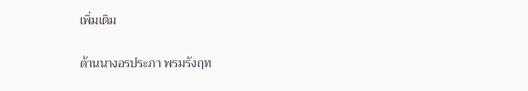เพิ่มเติม

ด้านนางอรประภา พรมรังฤท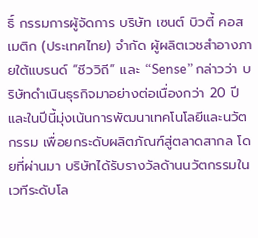ธิ์ กรรมการผู้จัดการ บริษัท เซนต์ บิวตี้ คอสเมติก (ประเทศไทย) จำกัด ผู้ผลิตเวชสำอางภายใต้แบรนด์ “ชีววิถี” และ “Sense” กล่าวว่า บริษัทดำเนินธุรกิจมาอย่างต่อเนื่องกว่า 20 ปี และในปีนี้มุ่งเน้นการพัฒนาเทคโนโลยีและนวัตกรรม เพื่อยกระดับผลิตภัณฑ์สู่ตลาดสากล โดยที่ผ่านมา บริษัทได้รับรางวัลด้านนวัตกรรมในเวทีระดับโล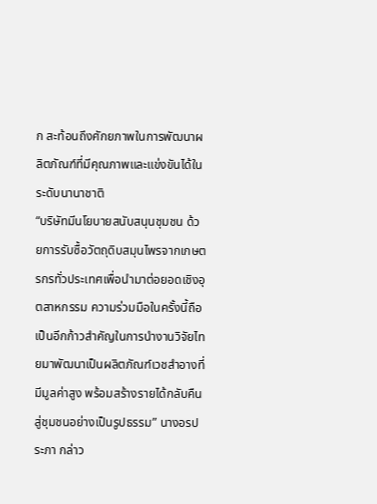ก สะท้อนถึงศักยภาพในการพัฒนาผลิตภัณฑ์ที่มีคุณภาพและแข่งขันได้ในระดับนานาชาติ
“บริษัทมีนโยบายสนับสนุนชุมชน ด้วยการรับซื้อวัตถุดิบสมุนไพรจากเกษตรกรทั่วประเทศเพื่อนำมาต่อยอดเชิงอุตสาหกรรม ความร่วมมือในครั้งนี้ถือเป็นอีกก้าวสำคัญในการนำงานวิจัยไทยมาพัฒนาเป็นผลิตภัณฑ์เวชสำอางที่มีมูลค่าสูง พร้อมสร้างรายได้กลับคืนสู่ชุมชนอย่างเป็นรูปธรรม” นางอรประภา กล่าว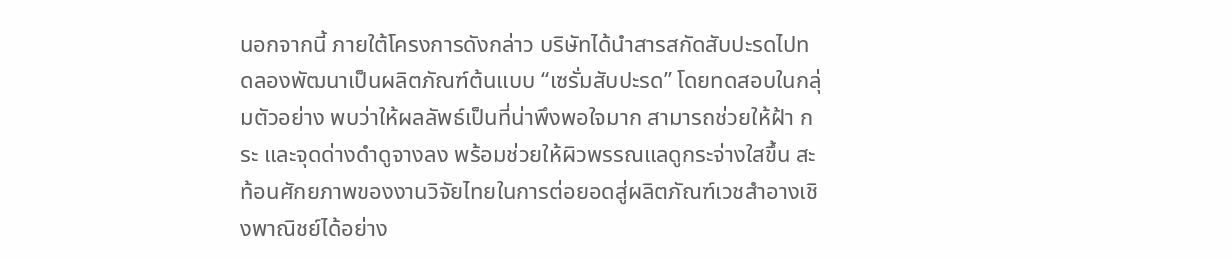นอกจากนี้ ภายใต้โครงการดังกล่าว บริษัทได้นำสารสกัดสับปะรดไปทดลองพัฒนาเป็นผลิตภัณฑ์ต้นแบบ “เซรั่มสับปะรด” โดยทดสอบในกลุ่มตัวอย่าง พบว่าให้ผลลัพธ์เป็นที่น่าพึงพอใจมาก สามารถช่วยให้ฝ้า กระ และจุดด่างดำดูจางลง พร้อมช่วยให้ผิวพรรณแลดูกระจ่างใสขึ้น สะท้อนศักยภาพของงานวิจัยไทยในการต่อยอดสู่ผลิตภัณฑ์เวชสำอางเชิงพาณิชย์ได้อย่าง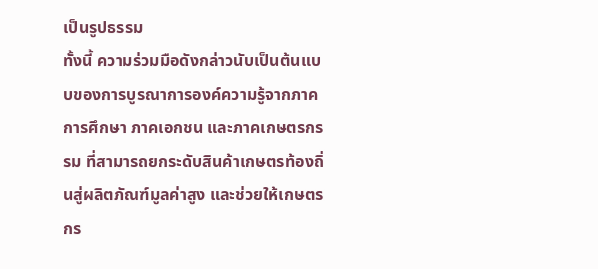เป็นรูปธรรม
ทั้งนี้ ความร่วมมือดังกล่าวนับเป็นต้นแบบของการบูรณาการองค์ความรู้จากภาคการศึกษา ภาคเอกชน และภาคเกษตรกรรม ที่สามารถยกระดับสินค้าเกษตรท้องถิ่นสู่ผลิตภัณฑ์มูลค่าสูง และช่วยให้เกษตรกร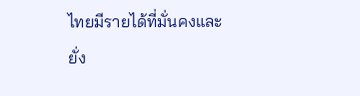ไทยมีรายได้ที่มั่นคงและยั่ง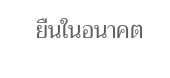ยืนในอนาคต